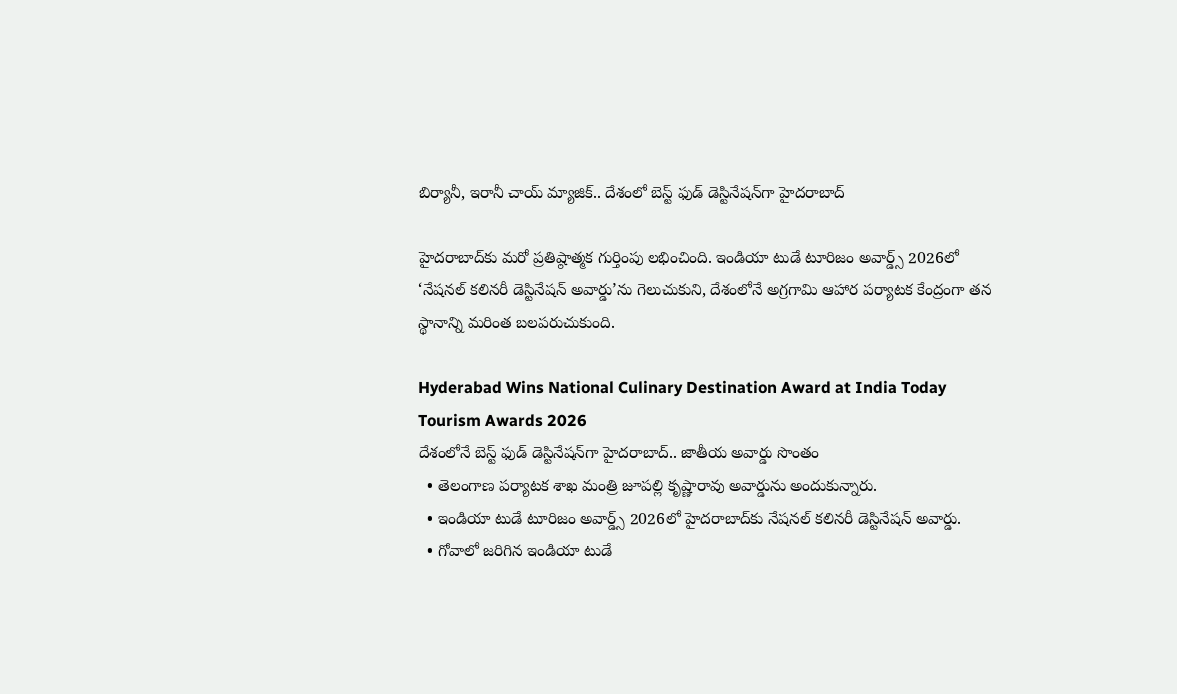బిర్యానీ, ఇరానీ చాయ్ మ్యాజిక్.. దేశంలో బెస్ట్ ఫుడ్ డెస్టినేషన్‌గా హైదరాబాద్

హైదరాబాద్‌కు మరో ప్రతిష్ఠాత్మక గుర్తింపు లభించింది. ఇండియా టుడే టూరిజం అవార్డ్స్ 2026లో ‘నేషనల్ కలినరీ డెస్టినేషన్ అవార్డు’ను గెలుచుకుని, దేశంలోనే అగ్రగామి ఆహార పర్యాటక కేంద్రంగా తన స్థానాన్ని మరింత బలపరుచుకుంది.

Hyderabad Wins National Culinary Destination Award at India Today Tourism Awards 2026
దేశంలోనే బెస్ట్ ఫుడ్ డెస్టినేషన్‌గా హైదరాబాద్.. జాతీయ అవార్డు సొంతం
  • తెలంగాణ పర్యాటక శాఖ మంత్రి జూపల్లి కృష్ణారావు అవార్డును అందుకున్నారు.
  • ఇండియా టుడే టూరిజం అవార్డ్స్ 2026లో హైదరాబాద్‌కు నేషనల్ కలినరీ డెస్టినేషన్ అవార్డు.
  • గోవాలో జరిగిన ఇండియా టుడే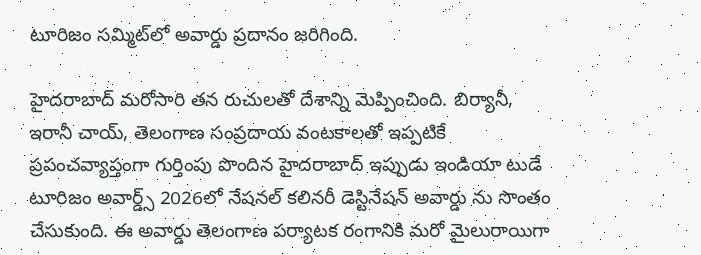టూరిజం సమ్మిట్‌లో అవార్డు ప్రదానం జరిగింది.

హైదరాబాద్ మరోసారి తన రుచులతో దేశాన్ని మెప్పించింది. బిర్యానీ, ఇరానీ చాయ్, తెలంగాణ సంప్రదాయ వంటకాలతో ఇప్పటికే ప్రపంచవ్యాప్తంగా గుర్తింపు పొందిన హైదరాబాద్ ఇప్పుడు ఇండియా టుడే టూరిజం అవార్డ్స్ 2026లో నేషనల్ కలినరీ డెస్టినేషన్ అవార్డు ను సొంతం చేసుకుంది. ఈ అవార్డు తెలంగాణ పర్యాటక రంగానికి మరో మైలురాయిగా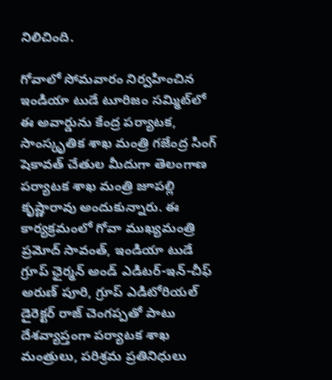నిలిచింది.

గోవాలో సోమవారం నిర్వహించిన ఇండియా టుడే టూరిజం సమ్మిట్‌లో ఈ అవార్డును కేంద్ర పర్యాటక, సాంస్కృతిక శాఖ మంత్రి గజేంద్ర సింగ్ షెకావత్ చేతుల మీదుగా తెలంగాణ పర్యాటక శాఖ మంత్రి జూపల్లి కృష్ణారావు అందుకున్నారు. ఈ కార్యక్రమంలో గోవా ముఖ్యమంత్రి ప్రమోద్ సావంత్, ఇండియా టుడే గ్రూప్ ఛైర్మన్ అండ్ ఎడిటర్-ఇన్-చీఫ్ అరుణ్ పూరి, గ్రూప్ ఎడిటోరియల్ డైరెక్టర్ రాజ్ చెంగప్పతో పాటు దేశవ్యాప్తంగా పర్యాటక శాఖ మంత్రులు, పరిశ్రమ ప్రతినిధులు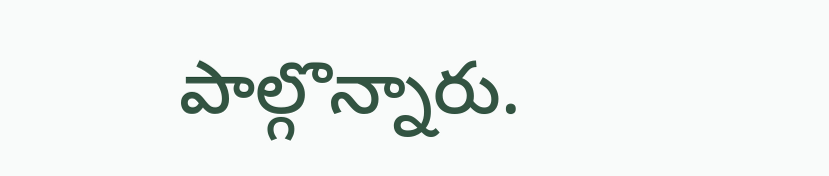పాల్గొన్నారు.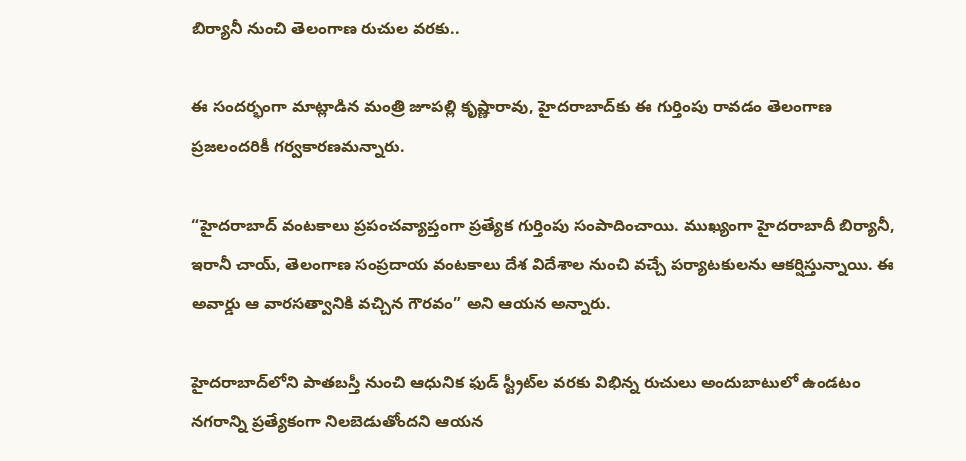బిర్యానీ నుంచి తెలంగాణ రుచుల వరకు..

ఈ సందర్భంగా మాట్లాడిన మంత్రి జూపల్లి కృష్ణారావు, హైదరాబాద్‌కు ఈ గుర్తింపు రావడం తెలంగాణ ప్రజలందరికీ గర్వకారణమన్నారు.

“హైదరాబాద్ వంటకాలు ప్రపంచవ్యాప్తంగా ప్రత్యేక గుర్తింపు సంపాదించాయి. ముఖ్యంగా హైదరాబాదీ బిర్యానీ, ఇరానీ చాయ్, తెలంగాణ సంప్రదాయ వంటకాలు దేశ విదేశాల నుంచి వచ్చే పర్యాటకులను ఆకర్షిస్తున్నాయి. ఈ అవార్డు ఆ వారసత్వానికి వచ్చిన గౌరవం” అని ఆయన అన్నారు.

హైదరాబాద్‌లోని పాతబస్తీ నుంచి ఆధునిక ఫుడ్ స్ట్రీట్‌ల వరకు విభిన్న రుచులు అందుబాటులో ఉండటం నగరాన్ని ప్రత్యేకంగా నిలబెడుతోందని ఆయన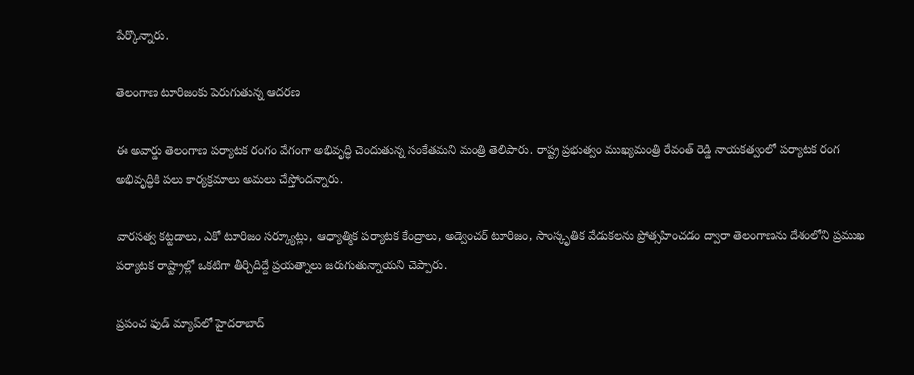పేర్కొన్నారు.

తెలంగాణ టూరిజంకు పెరుగుతున్న ఆదరణ

ఈ అవార్డు తెలంగాణ పర్యాటక రంగం వేగంగా అభివృద్ధి చెందుతున్న సంకేతమని మంత్రి తెలిపారు. రాష్ట్ర ప్రభుత్వం ముఖ్యమంత్రి రేవంత్ రెడ్డి నాయకత్వంలో పర్యాటక రంగ అభివృద్ధికి పలు కార్యక్రమాలు అమలు చేస్తోందన్నారు.

వారసత్వ కట్టడాలు, ఎకో టూరిజం సర్క్యూట్లు, ఆధ్యాత్మిక పర్యాటక కేంద్రాలు, అడ్వెంచర్ టూరిజం, సాంస్కృతిక వేడుకలను ప్రోత్సహించడం ద్వారా తెలంగాణను దేశంలోని ప్రముఖ పర్యాటక రాష్ట్రాల్లో ఒకటిగా తీర్చిదిద్దే ప్రయత్నాలు జరుగుతున్నాయని చెప్పారు.

ప్రపంచ ఫుడ్ మ్యాప్‌లో హైదరాబాద్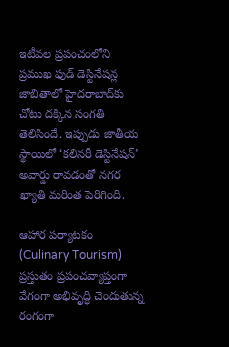ఇటీవల ప్రపంచంలోని ప్రముఖ ఫుడ్ డెస్టినేషన్ల జాబితాలో హైదరాబాద్‌కు చోటు దక్కిన సంగతి తెలిసిందే. ఇప్పుడు జాతీయ స్థాయిలో ‘కలినరీ డెస్టినేషన్’ అవార్డు రావడంతో నగర ఖ్యాతి మరింత పెరిగింది.

ఆహార పర్యాటకం (Culinary Tourism) ప్రస్తుతం ప్రపంచవ్యాప్తంగా వేగంగా అభివృద్ధి చెందుతున్న రంగంగా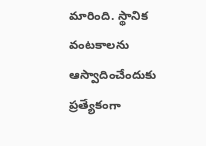మారింది. స్థానిక వంటకాలను ఆస్వాదించేందుకు ప్రత్యేకంగా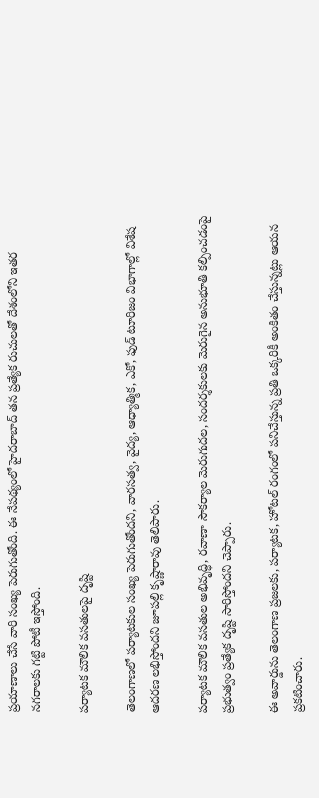ప్రయాణాలు చేసే వారి సంఖ్య పెరుగుతోంది. ఈ నేపథ్యంలో హైదరాబాద్ తన ప్రత్యేక రుచులతో దేశంలోని ఇతర నగరాలకు గట్టి పోటీ ఇస్తోంది.

పర్యాటక మౌలిక వసతులపై దృష్టి

తెలంగాణలో పర్యాటకుల సంఖ్య పెరుగుతోందని, వారసత్వ, వైద్య, ఆధ్యాత్మిక, ఎకో, ఫుడ్ టూరిజం విభాగాల్లో విశేష ఆదరణ లభిస్తోందని జూపల్లి కృష్ణారావు తెలిపారు.

పర్యాటక మౌలిక వసతుల అభివృద్ధి, రవాణా సౌకర్యాల మెరుగుదల, సందర్శకులకు మెరుగైన అనుభూతి కల్పించడంపై ప్రభుత్వం ప్రత్యేక దృష్టి సారిస్తోందని చెప్పారు.

ఈ అవార్డును తెలంగాణ ప్రజలకు, పర్యాటక, హోటల్ రంగంలో పనిచేస్తున్న ప్రతి ఒక్కరికీ అంకితం చేస్తున్నట్లు ఆయన ప్రకటించారు.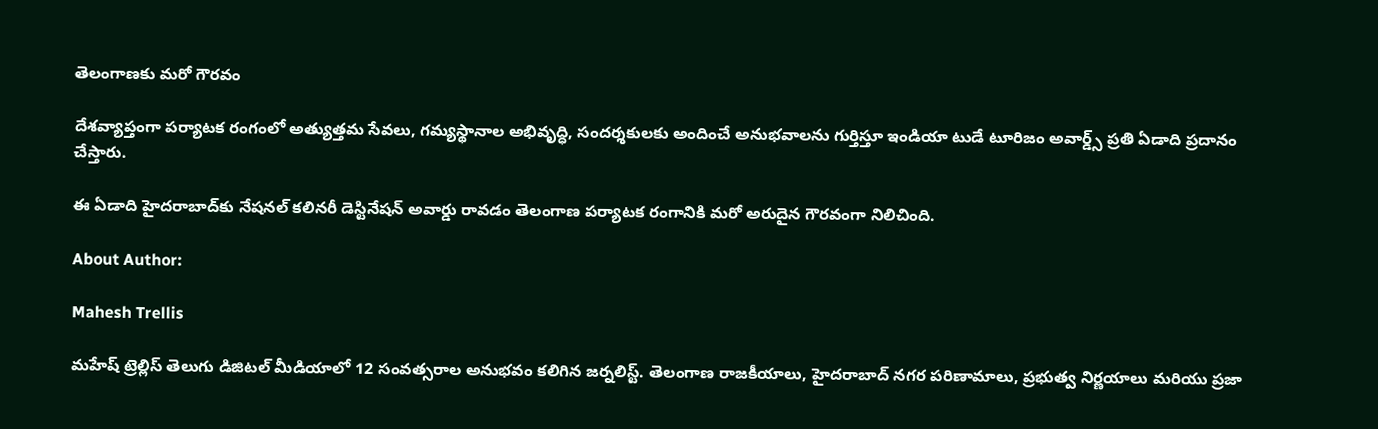తెలంగాణకు మరో గౌరవం

దేశవ్యాప్తంగా పర్యాటక రంగంలో అత్యుత్తమ సేవలు, గమ్యస్థానాల అభివృద్ధి, సందర్శకులకు అందించే అనుభవాలను గుర్తిస్తూ ఇండియా టుడే టూరిజం అవార్డ్స్ ప్రతి ఏడాది ప్రదానం చేస్తారు.

ఈ ఏడాది హైదరాబాద్‌కు నేషనల్ కలినరీ డెస్టినేషన్ అవార్డు రావడం తెలంగాణ పర్యాటక రంగానికి మరో అరుదైన గౌరవంగా నిలిచింది.

About Author:

Mahesh Trellis

మహేష్ ట్రెల్లిస్ తెలుగు డిజిటల్ మీడియాలో 12 సంవత్సరాల అనుభవం కలిగిన జర్నలిస్ట్‌. తెలంగాణ రాజకీయాలు, హైదరాబాద్ నగర పరిణామాలు, ప్రభుత్వ నిర్ణయాలు మరియు ప్రజా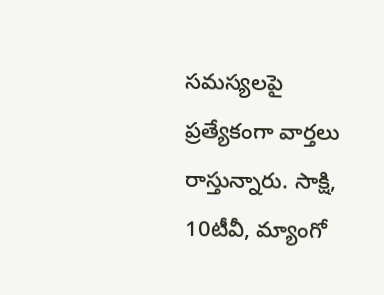సమస్యలపై ప్రత్యేకంగా వార్తలు రాస్తున్నారు. సాక్షి, 10టీవీ, మ్యాంగో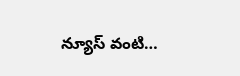న్యూస్ వంటి…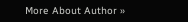More About Author »